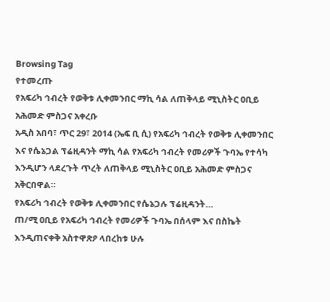Browsing Tag
የተመረጡ
የአፍሪካ ኅብረት የወቅቱ ሊቀመንበር ማኪ ሳል ለጠቅላይ ሚኒስትር ዐቢይ አሕመድ ምስጋና አቀረቡ
አዲስ አበባ፣ ጥር 29፣ 2014 (ኤፍ ቢ ሲ) የአፍሪካ ኅብረት የወቅቱ ሊቀመንበር እና የሴኔጋል ፕሬዚዳንት ማኪ ሳል የአፍሪካ ኅብረት የመሪዎች ጉባኤ የተሳካ እንዲሆን ላደረጉት ጥረት ለጠቅላይ ሚኒስትር ዐቢይ አሕመድ ምስጋና አቅርበዋል።
የአፍሪካ ኅብረት የወቅቱ ሊቀመንበር የሴኔጋሉ ፕሬዚዳንት…
ጠ/ሚ ዐቢይ የአፍሪካ ኅብረት የመሪዎች ጉባኤ በሰላም እና በስኬት እንዲጠናቀቅ አስተዋጽዖ ላበረከቱ ሁሉ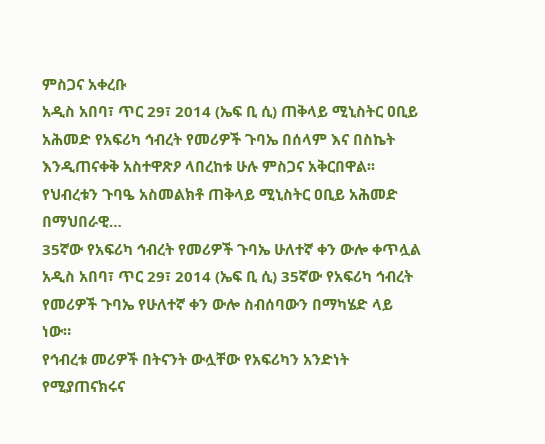ምስጋና አቀረቡ
አዲስ አበባ፣ ጥር 29፣ 2014 (ኤፍ ቢ ሲ) ጠቅላይ ሚኒስትር ዐቢይ አሕመድ የአፍሪካ ኅብረት የመሪዎች ጉባኤ በሰላም እና በስኬት እንዲጠናቀቅ አስተዋጽዖ ላበረከቱ ሁሉ ምስጋና አቅርበዋል፡፡
የህብረቱን ጉባዔ አስመልክቶ ጠቅላይ ሚኒስትር ዐቢይ አሕመድ በማህበራዊ…
35ኛው የአፍሪካ ኅብረት የመሪዎች ጉባኤ ሁለተኛ ቀን ውሎ ቀጥሏል
አዲስ አበባ፣ ጥር 29፣ 2014 (ኤፍ ቢ ሲ) 35ኛው የአፍሪካ ኅብረት የመሪዎች ጉባኤ የሁለተኛ ቀን ውሎ ስብሰባውን በማካሄድ ላይ ነው።
የኅብረቱ መሪዎች በትናንት ውሏቸው የአፍሪካን አንድነት የሚያጠናክሩና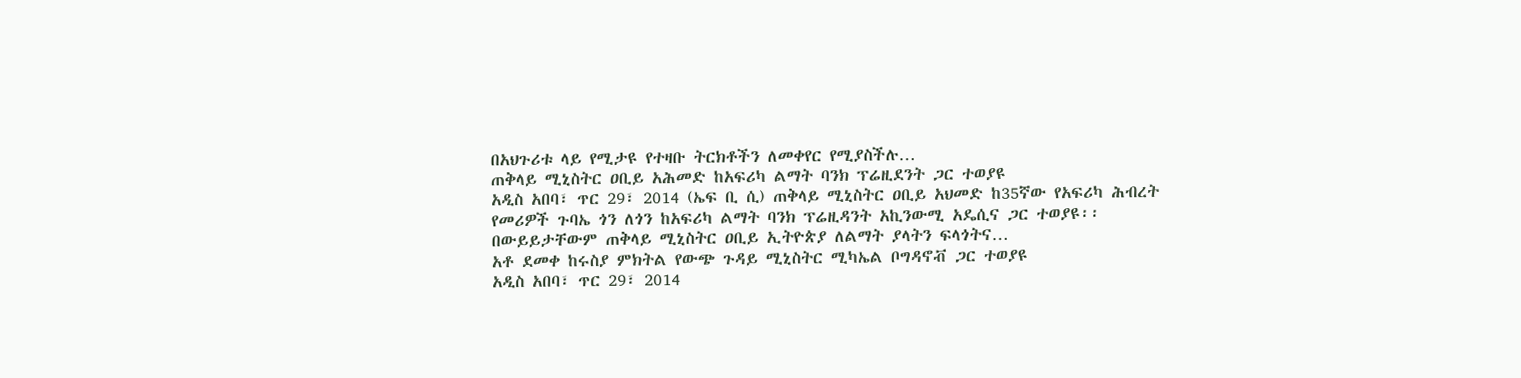በአህጉሪቱ ላይ የሚታዩ የተዛቡ ትርክቶችን ለመቀየር የሚያስችሉ…
ጠቅላይ ሚኒስትር ዐቢይ አሕመድ ከአፍሪካ ልማት ባንክ ፕሬዚደንት ጋር ተወያዩ
አዲስ አበባ፣ ጥር 29፣ 2014 (ኤፍ ቢ ሲ) ጠቅላይ ሚኒስትር ዐቢይ አህመድ ከ35ኛው የአፍሪካ ሕብረት የመሪዎች ጉባኤ ጎን ለጎን ከአፍሪካ ልማት ባንክ ፕሬዚዳንት አኪንውሚ አዴሲና ጋር ተወያዩ፡፡
በውይይታቸውም ጠቅላይ ሚኒስትር ዐቢይ ኢትዮጵያ ለልማት ያላትን ፍላጎትና…
አቶ ደመቀ ከሩስያ ምክትል የውጭ ጉዳይ ሚኒስትር ሚካኤል ቦግዳኖቭ ጋር ተወያዩ
አዲስ አበባ፣ ጥር 29፣ 2014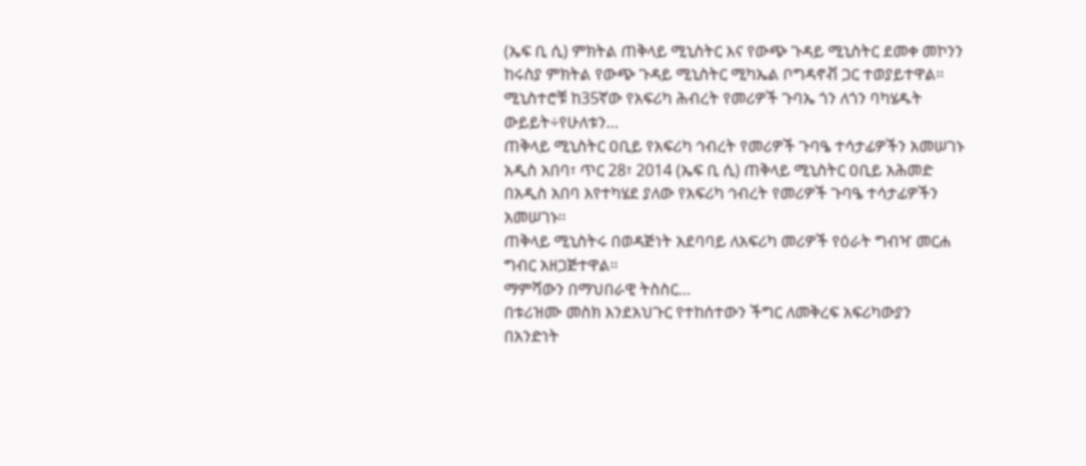(ኤፍ ቢ ሲ) ምክትል ጠቅላይ ሚኒስትር እና የውጭ ጉዳይ ሚኒስትር ደመቀ መኮንን ከሩስያ ምክትል የውጭ ጉዳይ ሚኒስትር ሚካኤል ቦግዳኖቭ ጋር ተወያይተዋል።
ሚኒስተሮቹ ከ35ኛው የአፍሪካ ሕብረት የመሪዎች ጉባኤ ጎን ለጎን ባካሄዱት ውይይት÷የሁለቱን…
ጠቅላይ ሚኒስትር ዐቢይ የአፍሪካ ኅብረት የመሪዎች ጉባዔ ተሳታፊዎችን አመሠገኑ
አዲስ አበባ፣ ጥር 28፣ 2014 (ኤፍ ቢ ሲ) ጠቅላይ ሚኒስትር ዐቢይ አሕመድ በአዲስ አበባ እየተካሄደ ያለው የአፍሪካ ኅብረት የመሪዎች ጉባዔ ተሳታፊዎችን አመሠገኑ።
ጠቅላይ ሚኒስትሩ በወዳጅነት አደባባይ ለአፍሪካ መሪዎች የዕራት ግብዣ መርሐ ግብር አዘጋጅተዋል።
ማምሻውን በማህበራዊ ትስስር…
በቱሪዝሙ መስክ እንደአህጉር የተከሰተውን ችግር ለመቅረፍ አፍሪካውያን በአንድነት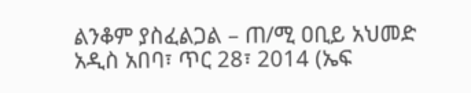ልንቆም ያስፈልጋል – ጠ/ሚ ዐቢይ አህመድ
አዲስ አበባ፣ ጥር 28፣ 2014 (ኤፍ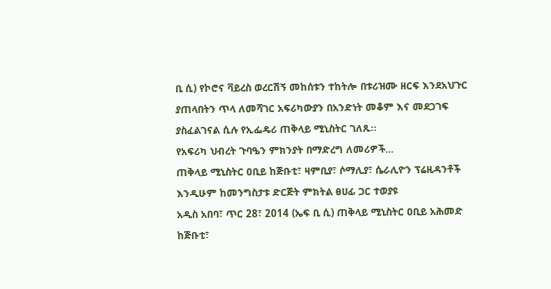ቢ ሲ) የኮሮና ቫይረስ ወረርሽኝ መከሰቱን ተከትሎ በቱሪዝሙ ዘርፍ እንደአህጉር ያጠላበትን ጥላ ለመሻገር አፍሪካውያን በአንድነት መቆም እና መደጋገፍ ያስፈልገናል ሲሉ የኢፌዴሪ ጠቅላይ ሚኒስትር ገለጹ፡፡
የአፍሪካ ህብረት ጉባዔን ምክንያት በማድረግ ለመሪዎች…
ጠቅላይ ሚኒስትር ዐቢይ ከጅቡቲ፣ ዛምቢያ፣ ሶማሊያ፣ ሴራሊዮን ፕሬዚዳንቶች እንዲሁም ከመንግስታቱ ድርጅት ምክትል ፀሀፊ ጋር ተወያዩ
አዲስ አበባ፣ ጥር 28፣ 2014 (ኤፍ ቢ ሲ) ጠቅላይ ሚኒስትር ዐቢይ አሕመድ ከጅቡቲ፣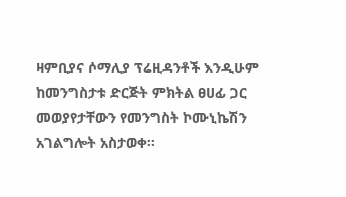ዛምቢያና ሶማሊያ ፕሬዚዳንቶች እንዲሁም ከመንግስታቱ ድርጅት ምክትል ፀሀፊ ጋር መወያየታቸውን የመንግስት ኮሙኒኬሽን አገልግሎት አስታወቀ፡፡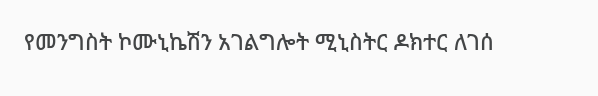የመንግስት ኮሙኒኬሽን አገልግሎት ሚኒስትር ዶክተር ለገሰ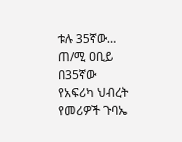ቱሉ 35ኛው…
ጠ/ሚ ዐቢይ በ35ኛው የአፍሪካ ህብረት የመሪዎች ጉባኤ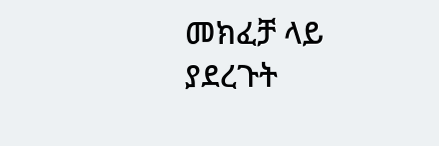መክፈቻ ላይ ያደረጉት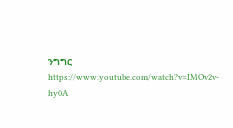ንግግር
https://www.youtube.com/watch?v=IMOv2v-hy0A